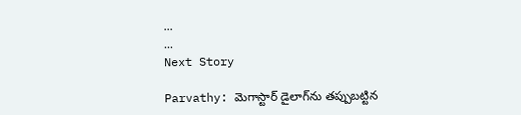...
...
Next Story

Parvathy: మెగాస్టార్ డైలాగ్‌ను తప్పుబట్టిన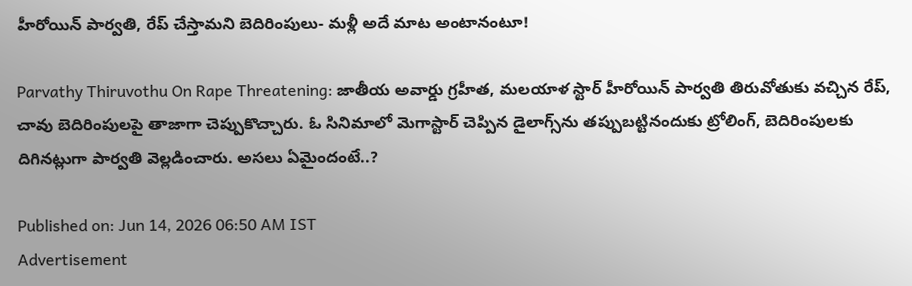హీరోయిన్ పార్వతి, రేప్ చేస్తామని బెదిరింపులు- మళ్లీ అదే మాట అంటానంటూ!

Parvathy Thiruvothu On Rape Threatening: జాతీయ అవార్డు గ్రహీత, మలయాళ స్టార్ హీరోయిన్ పార్వతి తిరువోతుకు వచ్చిన రేప్, చావు బెదిరింపులపై తాజాగా చెప్పుకొచ్చారు. ఓ సినిమాలో మెగాస్టార్ చెప్పిన డైలాగ్స్‌ను తప్పుబట్టినందుకు ట్రోలింగ్, బెదిరింపులకు దిగినట్లుగా పార్వతి వెల్లడించారు. అసలు ఏమైందంటే..?

Published on: Jun 14, 2026 06:50 AM IST
Advertisement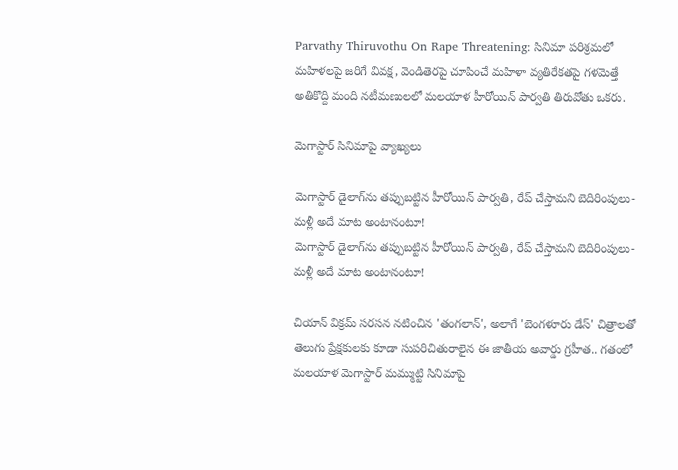Parvathy Thiruvothu On Rape Threatening: సినిమా పరిశ్రమలో మహిళలపై జరిగే వివక్ష, వెండితెరపై చూపించే మహిళా వ్యతిరేకతపై గళమెత్తే అతికొద్ది మంది నటీమణులలో మలయాళ హీరోయిన్ పార్వతి తిరువోతు ఒకరు.

మెగాస్టార్ సినిమాపై వ్యాఖ్యలు

మెగాస్టార్ డైలాగ్‌ను తప్పుబట్టిన హీరోయిన్ పార్వతి, రేప్ చేస్తామని బెదిరింపులు- మళ్లీ అదే మాట అంటానంటూ!
మెగాస్టార్ డైలాగ్‌ను తప్పుబట్టిన హీరోయిన్ పార్వతి, రేప్ చేస్తామని బెదిరింపులు- మళ్లీ అదే మాట అంటానంటూ!

చియాన్ విక్రమ్ సరసన నటించిన 'తంగలాన్', అలాగే 'బెంగళూరు డేస్' చిత్రాలతో తెలుగు ప్రేక్షకులకు కూడా సుపరిచితురాలైన ఈ జాతీయ అవార్డు గ్రహీత.. గతంలో మలయాళ మెగాస్టార్ మమ్ముట్టి సినిమాపై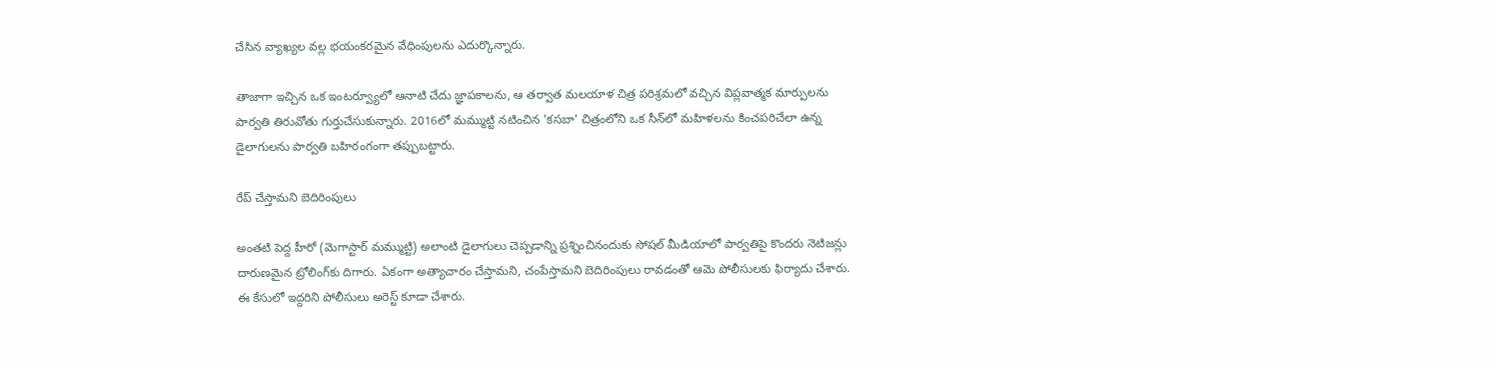చేసిన వ్యాఖ్యల వల్ల భయంకరమైన వేధింపులను ఎదుర్కొన్నారు.

తాజాగా ఇచ్చిన ఒక ఇంటర్వ్యూలో ఆనాటి చేదు జ్ఞాపకాలను, ఆ తర్వాత మలయాళ చిత్ర పరిశ్రమలో వచ్చిన విప్లవాత్మక మార్పులను పార్వతి తిరువోతు గుర్తుచేసుకున్నారు. 2016లో మమ్ముట్టి నటించిన 'కసబా' చిత్రంలోని ఒక సీన్‌లో మహిళలను కించపరిచేలా ఉన్న డైలాగులను పార్వతి బహిరంగంగా తప్పుబట్టారు.

రేప్ చేస్తామని బెదిరింపులు

అంతటి పెద్ద హీరో (మెగాస్టార్ మమ్ముట్టి) అలాంటి డైలాగులు చెప్పడాన్ని ప్రశ్నించినందుకు సోషల్ మీడియాలో పార్వతిపై కొందరు నెటిజన్లు దారుణమైన ట్రోలింగ్‌కు దిగారు. ఏకంగా అత్యాచారం చేస్తామని, చంపేస్తామని బెదిరింపులు రావడంతో ఆమె పోలీసులకు ఫిర్యాదు చేశారు. ఈ కేసులో ఇద్దరిని పోలీసులు అరెస్ట్ కూడా చేశారు.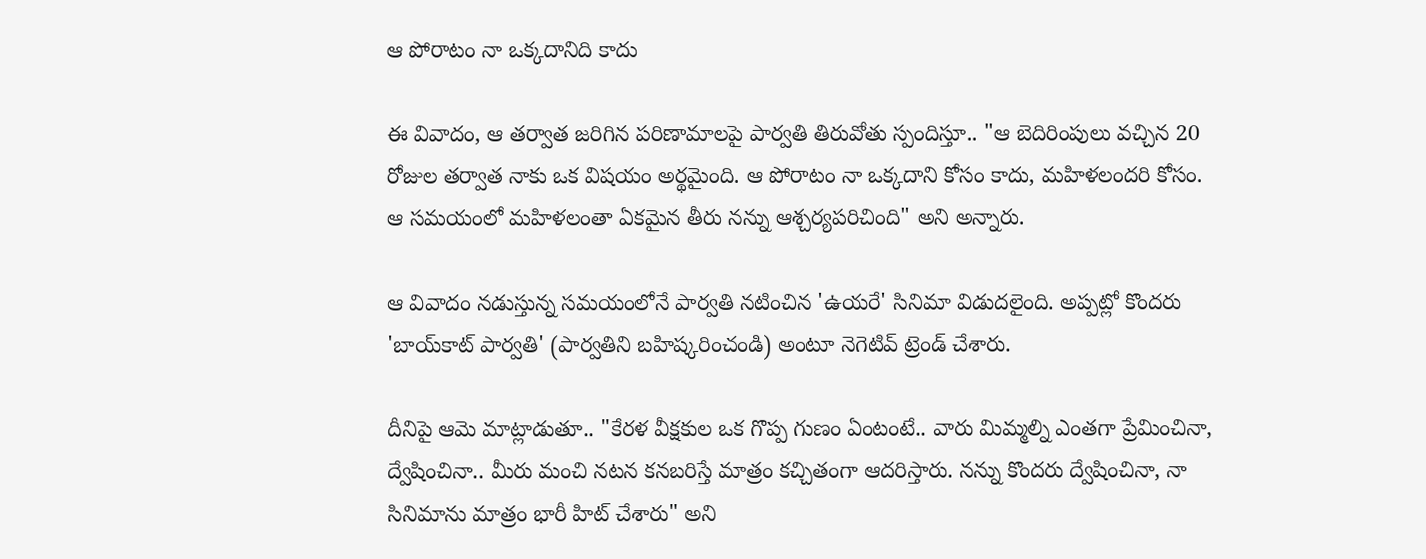ఆ పోరాటం నా ఒక్కదానిది కాదు

ఈ వివాదం, ఆ తర్వాత జరిగిన పరిణామాలపై పార్వతి తిరువోతు స్పందిస్తూ.. "ఆ బెదిరింపులు వచ్చిన 20 రోజుల తర్వాత నాకు ఒక విషయం అర్థమైంది. ఆ పోరాటం నా ఒక్కదాని కోసం కాదు, మహిళలందరి కోసం. ఆ సమయంలో మహిళలంతా ఏకమైన తీరు నన్ను ఆశ్చర్యపరిచింది" అని అన్నారు.

ఆ వివాదం నడుస్తున్న సమయంలోనే పార్వతి నటించిన 'ఉయరే' సినిమా విడుదలైంది. అప్పట్లో కొందరు 'బాయ్‌కాట్ పార్వతి' (పార్వతిని బహిష్కరించండి) అంటూ నెగెటివ్ ట్రెండ్ చేశారు.

దీనిపై ఆమె మాట్లాడుతూ.. "కేరళ వీక్షకుల ఒక గొప్ప గుణం ఏంటంటే.. వారు మిమ్మల్ని ఎంతగా ప్రేమించినా, ద్వేషించినా.. మీరు మంచి నటన కనబరిస్తే మాత్రం కచ్చితంగా ఆదరిస్తారు. నన్ను కొందరు ద్వేషించినా, నా సినిమాను మాత్రం భారీ హిట్ చేశారు" అని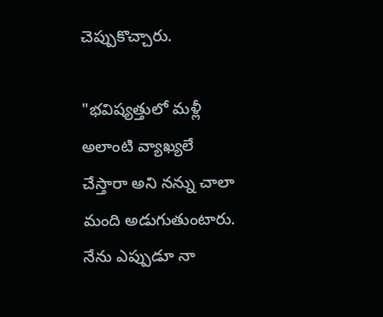చెప్పుకొచ్చారు.

"భవిష్యత్తులో మళ్లీ అలాంటి వ్యాఖ్యలే చేస్తారా అని నన్ను చాలా మంది అడుగుతుంటారు. నేను ఎప్పుడూ నా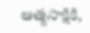ఆత్మసాక్షికి,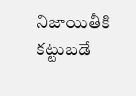నిజాయితీకి కట్టుబడే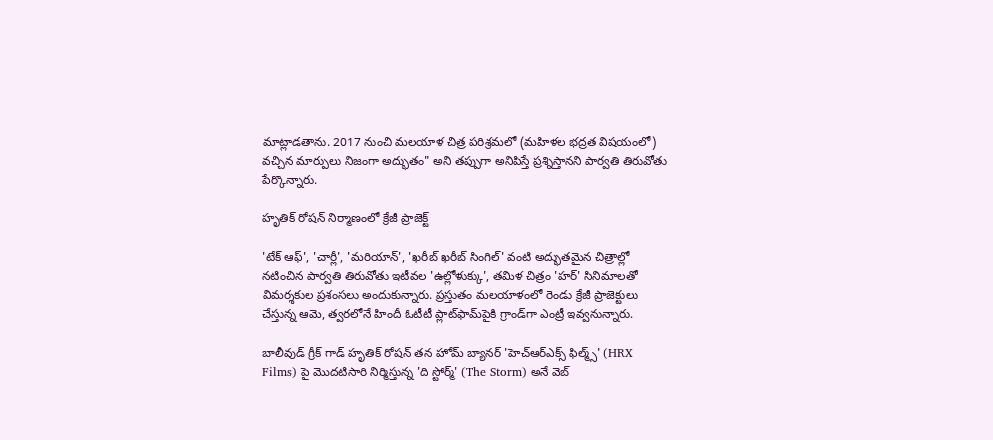మాట్లాడతాను. 2017 నుంచి మలయాళ చిత్ర పరిశ్రమలో (మహిళల భద్రత విషయంలో) వచ్చిన మార్పులు నిజంగా అద్భుతం" అని తప్పుగా అనిపిస్తే ప్రశ్నిస్తానని పార్వతి తిరువోతు పేర్కొన్నారు.

హృతిక్ రోషన్ నిర్మాణంలో క్రేజీ ప్రాజెక్ట్

'టేక్ ఆఫ్', 'చార్లీ', 'మరియాన్', 'ఖరీబ్ ఖరీబ్ సింగిల్' వంటి అద్భుతమైన చిత్రాల్లో నటించిన పార్వతి తిరువోతు ఇటీవల 'ఉల్లోళుక్కు', తమిళ చిత్రం 'హర్' సినిమాలతో విమర్శకుల ప్రశంసలు అందుకున్నారు. ప్రస్తుతం మలయాళంలో రెండు క్రేజీ ప్రాజెక్టులు చేస్తున్న ఆమె, త్వరలోనే హిందీ ఓటీటీ ప్లాట్‌ఫామ్‌పైకి గ్రాండ్‌గా ఎంట్రీ ఇవ్వనున్నారు.

బాలీవుడ్ గ్రీక్ గాడ్ హృతిక్ రోషన్ తన హోమ్ బ్యానర్ 'హెచ్ఆర్ఎక్స్ ఫిల్మ్స్' (HRX Films) పై మొదటిసారి నిర్మిస్తున్న 'ది స్టోర్మ్' (The Storm) అనే వెబ్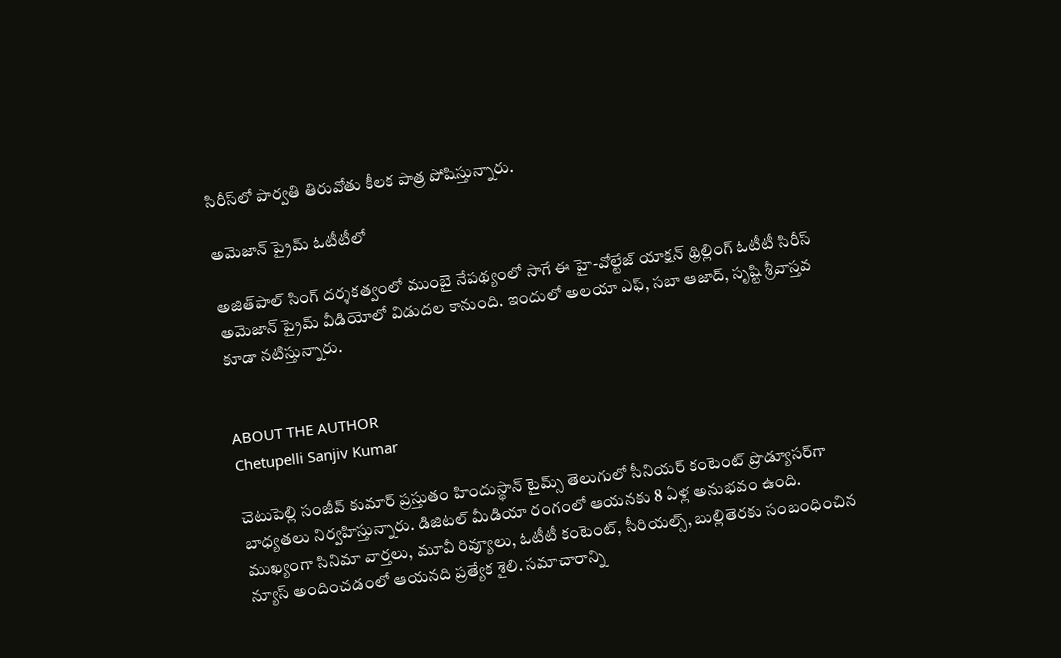సిరీస్‌లో పార్వతి తిరువోతు కీలక పాత్ర పోషిస్తున్నారు.

అమెజాన్ ప్రైమ్ ఓటీటీలో

అజిత్‌పాల్ సింగ్ దర్శకత్వంలో ముంబై నేపథ్యంలో సాగే ఈ హై-వోల్టేజ్ యాక్షన్ థ్రిల్లింగ్ ఓటీటీ సిరీస్ అమెజాన్ ప్రైమ్ వీడియోలో విడుదల కానుంది. ఇందులో అలయా ఎఫ్, సబా ఆజాద్, సృష్టి శ్రీవాస్తవ కూడా నటిస్తున్నారు.


ABOUT THE AUTHOR
Chetupelli Sanjiv Kumar

చెటుపెల్లి సంజీవ్ కుమార్ ప్రస్తుతం హిందుస్థాన్ టైమ్స్ తెలుగులో సీనియర్ కంటెంట్ ప్రొడ్యూసర్‌గా బాధ్యతలు నిర్వహిస్తున్నారు. డిజిటల్ మీడియా రంగంలో ఆయనకు 8 ఏళ్ల అనుభవం ఉంది. ముఖ్యంగా సినిమా వార్తలు, మూవీ రివ్యూలు, ఓటీటీ కంటెంట్, సీరియల్స్, బుల్లితెరకు సంబంధించిన న్యూస్ అందించడంలో ఆయనది ప్రత్యేక శైలి. సమాచారాన్ని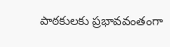పాఠకులకు ప్రభావవంతంగా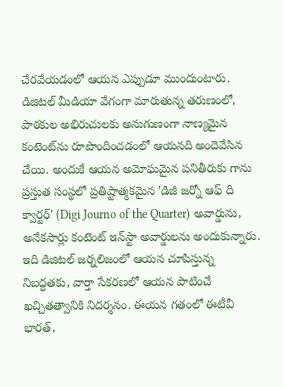చేరవేయడంలో ఆయన ఎప్పుడూ ముందుంటారు. డిజిటల్ మీడియా వేగంగా మారుతున్న తరుణంలో, పాఠకుల అభిరుచులకు అనుగుణంగా నాణ్యమైన కంటెంట్‌ను రూపొందించడంలో ఆయనది అందెవేసిన చేయి. అందుకే ఆయన అమోఘమైన పనితీరుకు గాను ప్రస్తుత సంస్థలో ప్రతిష్టాత్మకమైన 'డిజీ జర్నో ఆఫ్ ది క్వార్టర్' (Digi Journo of the Quarter) అవార్డును, అనేకసార్లు కంటెంట్ ఇన్‌స్టా అవార్డులను అందుకున్నారు. ఇది డిజిటల్ జర్నలిజంలో ఆయన చూపిస్తున్న నిబద్ధతకు, వార్తా సేకరణలో ఆయన పాటించే ఖచ్చితత్వానికి నిదర్శనం. ఈయన గతంలో ఈటీవీ భారత్,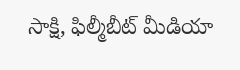సాక్షి, ఫిల్మీబీట్ మీడియా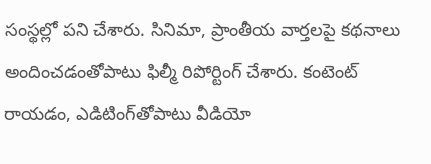సంస్థల్లో పని చేశారు. సినిమా, ప్రాంతీయ వార్తలపై కథనాలు అందించడంతోపాటు ఫిల్మీ రిపోర్టింగ్ చేశారు. కంటెంట్ రాయడం, ఎడిటింగ్‌తోపాటు వీడియో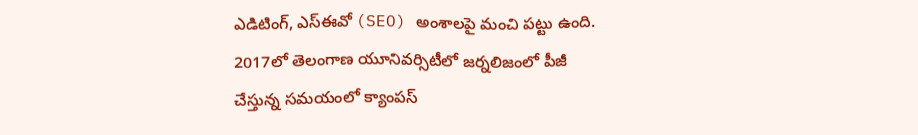ఎడిటింగ్, ఎస్‌ఈవో (SEO) అంశాలపై మంచి పట్టు ఉంది. 2017లో తెలంగాణ యూనివర్సిటీలో జర్నలిజంలో పీజీ చేస్తున్న సమయంలో క్యాంపస్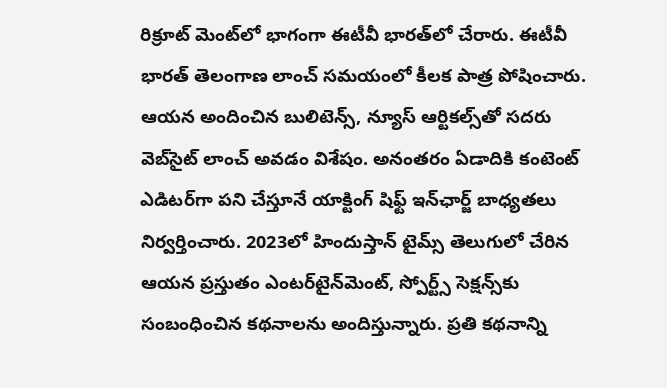రిక్రూట్ మెంట్‌లో భాగంగా ఈటీవీ భారత్‌లో చేరారు. ఈటీవీ భారత్ తెలంగాణ లాంచ్ సమయంలో కీలక పాత్ర పోషించారు. ఆయన అందించిన బులిటెన్స్, న్యూస్ ఆర్టికల్స్‌తో సదరు వెబ్‌సైట్ లాంచ్ అవడం విశేషం. అనంతరం ఏడాదికి కంటెంట్ ఎడిటర్‌గా పని చేస్తూనే యాక్టింగ్ షిఫ్ట్ ఇన్‌ఛార్జ్ బాధ్యతలు నిర్వర్తించారు. 2023లో హిందుస్తాన్ టైమ్స్ తెలుగులో చేరిన ఆయన ప్రస్తుతం ఎంటర్‌టైన్‌మెంట్, స్పోర్ట్స్ సెక్షన్స్‌కు సంబంధించిన కథనాలను అందిస్తున్నారు. ప్రతి కథనాన్ని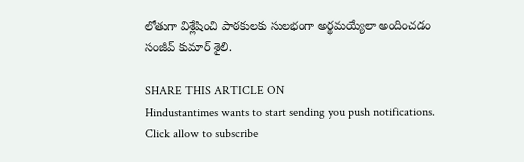లోతుగా విశ్లేషించి పాఠకులకు సులభంగా అర్థమయ్యేలా అందించడం సంజీవ్ కుమార్ శైలి.

SHARE THIS ARTICLE ON
Hindustantimes wants to start sending you push notifications. Click allow to subscribe